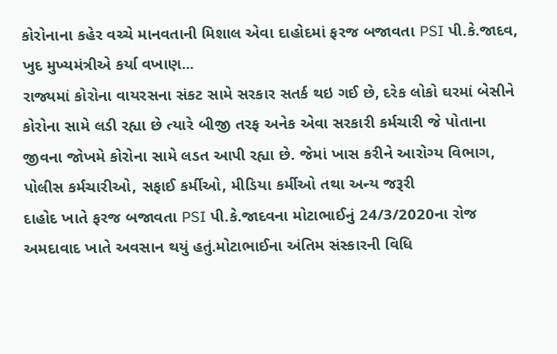કોરોનાના કહેર વચ્ચે માનવતાની મિશાલ એવા દાહોદમાં ફરજ બજાવતા PSI પી.કે.જાદવ, ખુદ મુખ્યમંત્રીએ કર્યા વખાણ...
રાજ્યમાં કોરોના વાયરસના સંકટ સામે સરકાર સતર્ક થઇ ગઈ છે, દરેક લોકો ઘરમાં બેસીને કોરોના સામે લડી રહ્યા છે ત્યારે બીજી તરફ અનેક એવા સરકારી કર્મચારી જે પોતાના જીવના જોખમે કોરોના સામે લડત આપી રહ્યા છે. જેમાં ખાસ કરીને આરોગ્ય વિભાગ, પોલીસ કર્મચારીઓ, સફાઈ કર્મીઓ, મીડિયા કર્મીઓ તથા અન્ય જરૂરી
દાહોદ ખાતે ફરજ બજાવતા PSI પી.કે.જાદવના મોટાભાઈનું 24/3/2020ના રોજ અમદાવાદ ખાતે અવસાન થયું હતું.મોટાભાઈના અંતિમ સંસ્કારની વિધિ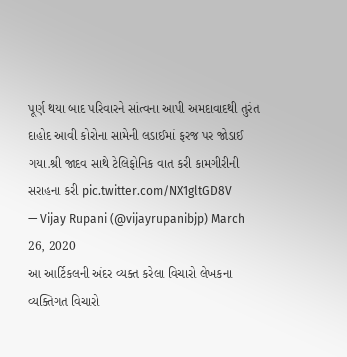પૂર્ણ થયા બાદ પરિવારને સાંત્વના આપી અમદાવાદથી તુરંત દાહોદ આવી કોરોના સામેની લડાઈમાં ફરજ પર જોડાઈ ગયા.શ્રી જાદવ સાથે ટેલિફોનિક વાત કરી કામગીરીની સરાહના કરી pic.twitter.com/NX1gltGD8V
— Vijay Rupani (@vijayrupanibjp) March 26, 2020
આ આર્ટિકલની અંદર વ્યક્ત કરેલા વિચારો લેખકના વ્યક્તિગત વિચારો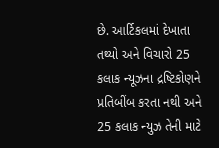છે. આર્ટિકલમાં દેખાતા તથ્યો અને વિચારો 25 કલાક ન્યૂઝના દ્રષ્ટિકોણને પ્રતિબીંબ કરતા નથી અને 25 કલાક ન્યુઝ તેની માટે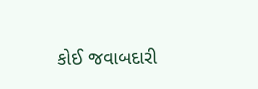કોઈ જવાબદારી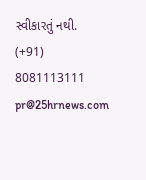સ્વીકારતું નથી.
(+91) 8081113111
pr@25hrnews.com